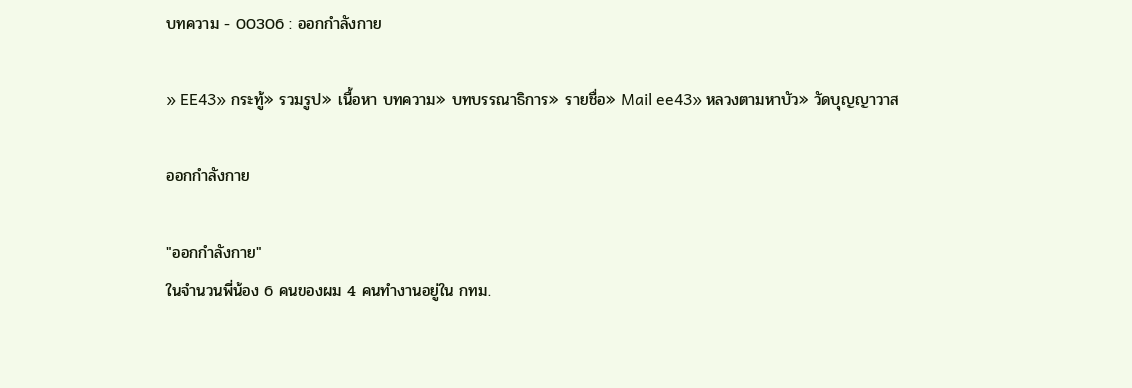บทความ - 00306 : ออกกำลังกาย

» EE43» กระทู้» รวมรูป» เนื้อหา บทความ» บทบรรณาธิการ» รายชื่อ» Mail ee43» หลวงตามหาบัว» วัดบุญญาวาส

ออกกำลังกาย

"ออกกำลังกาย"
ในจำนวนพี่น้อง 6 คนของผม 4 คนทำงานอยู่ใน กทม.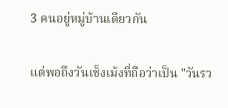3 คนอยู่หมู่บ้านเดียวกัน

แต่พอถึงวันเช็งเม้งที่ถือว่าเป็น "วันรว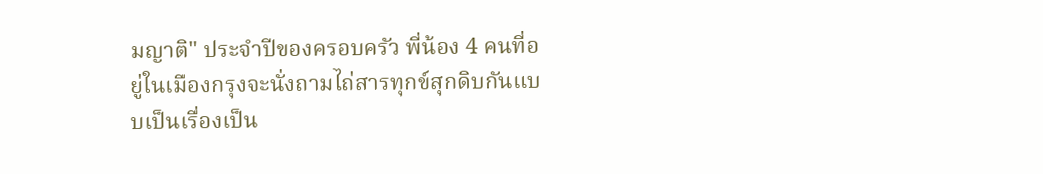มญาติ" ประจำปีของครอบครัว พี่น้อง 4 คนที่อยู่ในเมืองกรุงจะนั่งถามไถ่สารทุกข์สุกดิบกันแบบเป็นเรื่องเป็น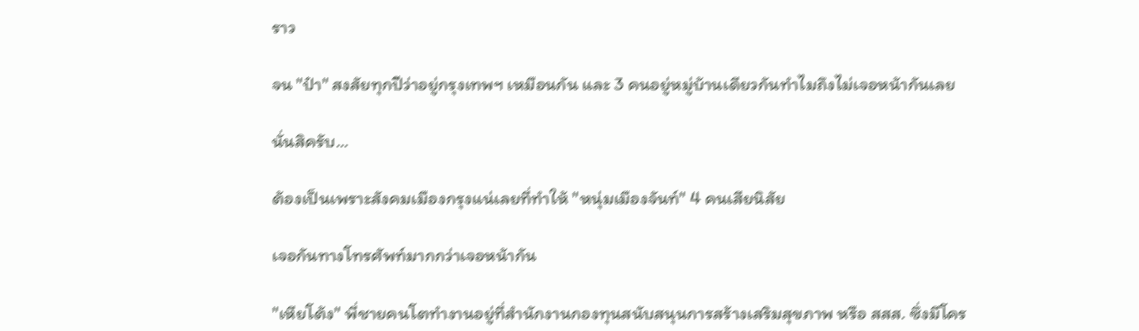ราว

จน "ป๋า" สงสัยทุกปีว่าอยู่กรุงเทพฯ เหมือนกัน และ 3 คนอยู่หมู่บ้านเดียวกันทำไมถึงไม่เจอหน้ากันเลย

นั่นสิครับ...

ต้องเป็นเพราะสังคมเมืองกรุงแน่เลยที่ทำให้ "หนุ่มเมืองจันท์" 4 คนเสียนิสัย

เจอกันทางโทรศัพท์มากกว่าเจอหน้ากัน

"เหียโต้ง" พี่ชายคนโตทำงานอยู่ที่สำนักงานกองทุนสนับสนุนการสร้างเสริมสุขภาพ หรือ สสส. ซึ่งมีโคร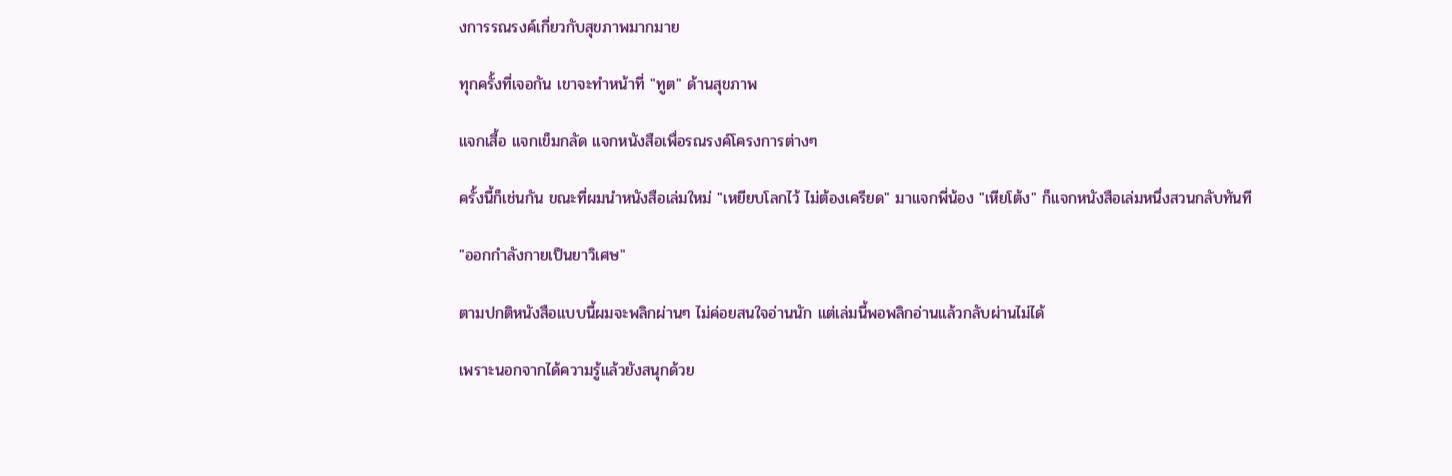งการรณรงค์เกี่ยวกับสุขภาพมากมาย

ทุกครั้งที่เจอกัน เขาจะทำหน้าที่ "ทูต" ด้านสุขภาพ

แจกเสื้อ แจกเข็มกลัด แจกหนังสือเพื่อรณรงค์โครงการต่างๆ

ครั้งนี้ก็เช่นกัน ขณะที่ผมนำหนังสือเล่มใหม่ "เหยียบโลกไว้ ไม่ต้องเครียด" มาแจกพี่น้อง "เหียโต้ง" ก็แจกหนังสือเล่มหนึ่งสวนกลับทันที

"ออกกำลังกายเป็นยาวิเศษ"

ตามปกติหนังสือแบบนี้ผมจะพลิกผ่านๆ ไม่ค่อยสนใจอ่านนัก แต่เล่มนี้พอพลิกอ่านแล้วกลับผ่านไม่ได้

เพราะนอกจากได้ความรู้แล้วยังสนุกด้วย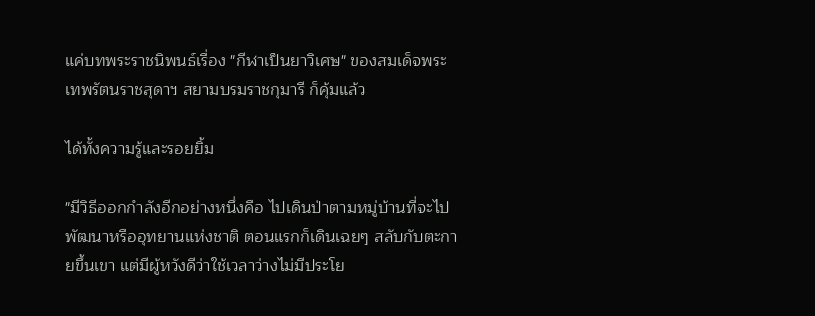แค่บทพระราชนิพนธ์เรื่อง "กีฬาเป็นยาวิเศษ" ของสมเด็จพระเทพรัตนราชสุดาฯ สยามบรมราชกุมารี ก็คุ้มแล้ว

ได้ทั้งความรู้และรอยยิ้ม

"มีวิธีออกกำลังอีกอย่างหนึ่งคือ ไปเดินป่าตามหมู่บ้านที่จะไปพัฒนาหรืออุทยานแห่งชาติ ตอนแรกก็เดินเฉยๆ สลับกับตะกายขึ้นเขา แต่มีผู้หวังดีว่าใช้เวลาว่างไม่มีประโย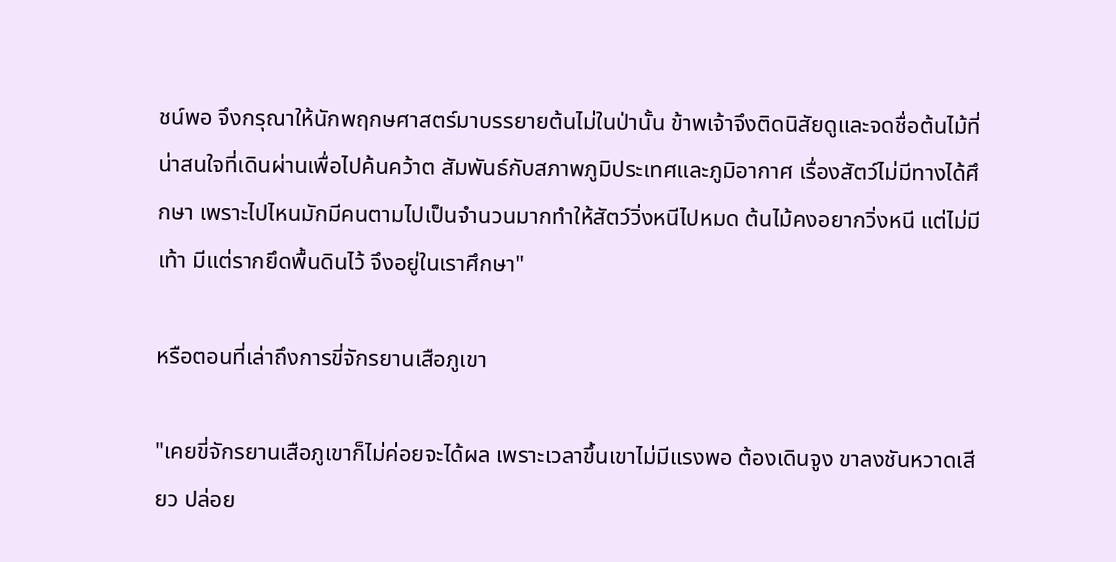ชน์พอ จึงกรุณาให้นักพฤกษศาสตร์มาบรรยายต้นไม่ในป่านั้น ข้าพเจ้าจึงติดนิสัยดูและจดชื่อต้นไม้ที่น่าสนใจที่เดินผ่านเพื่อไปค้นคว้าต สัมพันธ์กับสภาพภูมิประเทศและภูมิอากาศ เรื่องสัตว์ไม่มีทางได้ศึกษา เพราะไปไหนมักมีคนตามไปเป็นจำนวนมากทำให้สัตว์วิ่งหนีไปหมด ต้นไม้คงอยากวิ่งหนี แต่ไม่มีเท้า มีแต่รากยึดพื้นดินไว้ จึงอยู่ในเราศึกษา"

หรือตอนที่เล่าถึงการขี่จักรยานเสือภูเขา

"เคยขี่จักรยานเสือภูเขาก็ไม่ค่อยจะได้ผล เพราะเวลาขึ้นเขาไม่มีแรงพอ ต้องเดินจูง ขาลงชันหวาดเสียว ปล่อย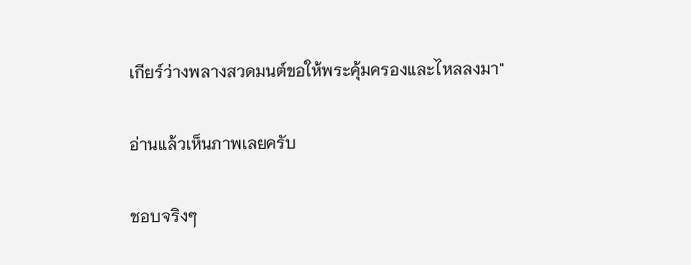เกียร์ว่างพลางสวดมนต์ขอให้พระคุ้มครองและไหลลงมา"

อ่านแล้วเห็นภาพเลยครับ

ชอบจริงๆ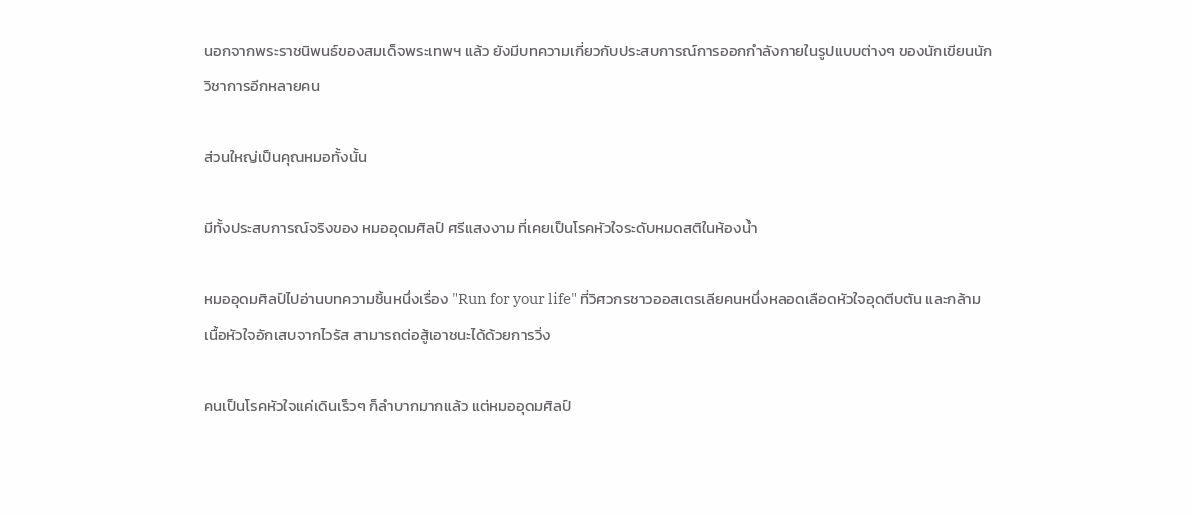นอกจากพระราชนิพนธ์ของสมเด็จพระเทพฯ แล้ว ยังมีบทความเกี่ยวกับประสบการณ์การออกกำลังกายในรูปแบบต่างๆ ของนักเขียนนักวิชาการอีกหลายคน

ส่วนใหญ่เป็นคุณหมอทั้งนั้น

มีทั้งประสบการณ์จริงของ หมออุดมศิลป์ ศรีแสงงาม ที่เคยเป็นโรคหัวใจระดับหมดสติในห้องน้ำ

หมออุดมศิลป์ไปอ่านบทความชิ้นหนึ่งเรื่อง "Run for your life" ที่วิศวกรชาวออสเตรเลียคนหนึ่งหลอดเลือดหัวใจอุดตีบตัน และกล้ามเนื้อหัวใจอักเสบจากไวรัส สามารถต่อสู้เอาชนะได้ด้วยการวิ่ง

คนเป็นโรคหัวใจแค่เดินเร็วๆ ก็ลำบากมากแล้ว แต่หมออุดมศิลป์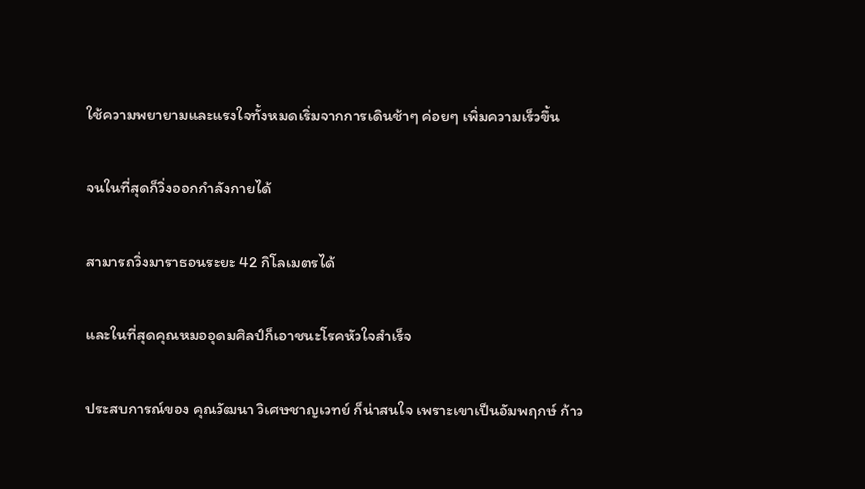ใช้ความพยายามและแรงใจทั้งหมดเริ่มจากการเดินช้าๆ ค่อยๆ เพิ่มความเร็วขึ้น

จนในที่สุดก็วิ่งออกกำลังกายได้

สามารถวิ่งมาราธอนระยะ 42 กิโลเมตรได้

และในที่สุดคุณหมออุดมศิลป์ก็เอาชนะโรคหัวใจสำเร็จ

ประสบการณ์ของ คุณวัฒนา วิเศษชาญเวทย์ ก็น่าสนใจ เพราะเขาเป็นอัมพฤกษ์ ก้าว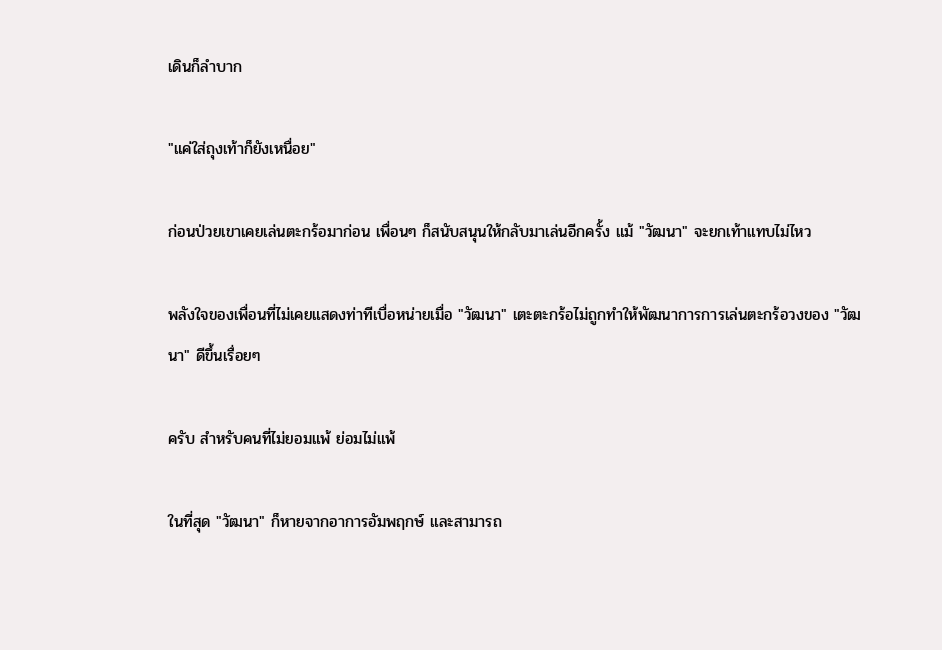เดินก็ลำบาก

"แค่ใส่ถุงเท้าก็ยังเหนื่อย"

ก่อนป่วยเขาเคยเล่นตะกร้อมาก่อน เพื่อนๆ ก็สนับสนุนให้กลับมาเล่นอีกครั้ง แม้ "วัฒนา" จะยกเท้าแทบไม่ไหว

พลังใจของเพื่อนที่ไม่เคยแสดงท่าทีเบื่อหน่ายเมื่อ "วัฒนา" เตะตะกร้อไม่ถูกทำให้พัฒนาการการเล่นตะกร้อวงของ "วัฒนา" ดีขึ้นเรื่อยๆ

ครับ สำหรับคนที่ไม่ยอมแพ้ ย่อมไม่แพ้

ในที่สุด "วัฒนา" ก็หายจากอาการอัมพฤกษ์ และสามารถ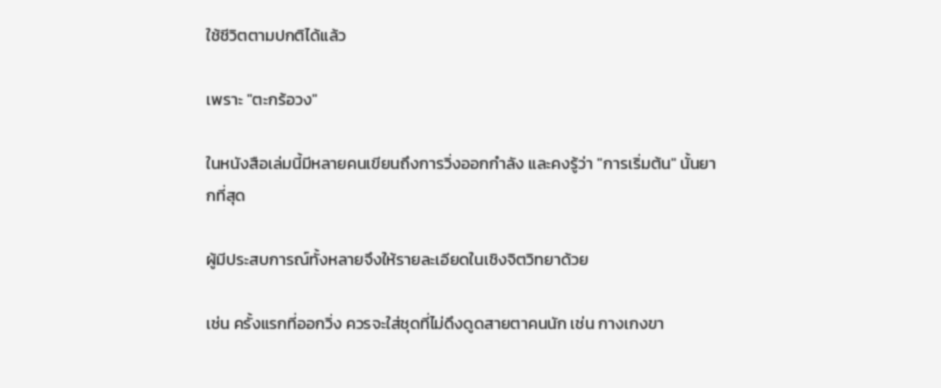ใช้ชีวิตตามปกติได้แล้ว

เพราะ "ตะกร้อวง"

ในหนังสือเล่มนี้มีหลายคนเขียนถึงการวิ่งออกกำลัง และคงรู้ว่า "การเริ่มต้น" นั้นยากที่สุด

ผู้มีประสบการณ์ทั้งหลายจึงให้รายละเอียดในเชิงจิตวิทยาด้วย

เช่น ครั้งแรกที่ออกวิ่ง ควรจะใส่ชุดที่ไม่ดึงดูดสายตาคนนัก เช่น กางเกงขา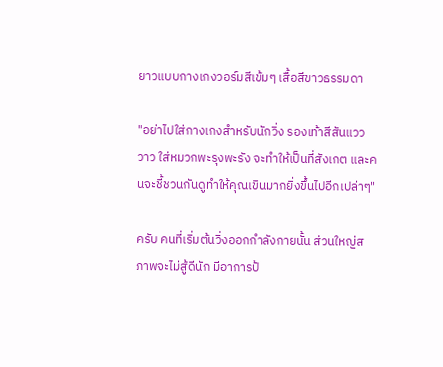ยาวแบบกางเกงวอร์มสีเข้มๆ เสื้อสีขาวธรรมดา

"อย่าไปใส่กางเกงสำหรับนักวิ่ง รองเท้าสีสันแวววาว ใส่หมวกพะรุงพะรัง จะทำให้เป็นที่สังเกต และคนจะชี้ชวนกันดูทำให้คุณเขินมากยิ่งขึ้นไปอีกเปล่าๆ"

ครับ คนที่เริ่มต้นวิ่งออกกำลังกายนั้น ส่วนใหญ่สภาพจะไม่สู้ดีนัก มีอาการป้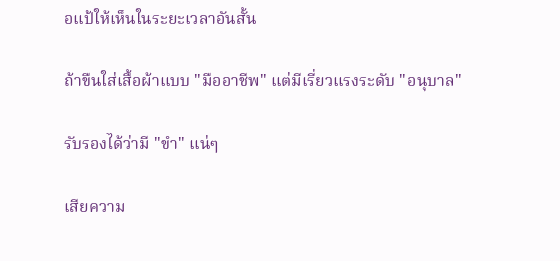อแป้ให้เห็นในระยะเวลาอันสั้น

ถ้าขืนใส่เสื้อผ้าแบบ "มืออาชีพ" แต่มีเรี่ยวแรงระดับ "อนุบาล"

รับรองได้ว่ามี "ขำ" แน่ๆ

เสียความ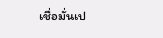เชื่อมั่นเป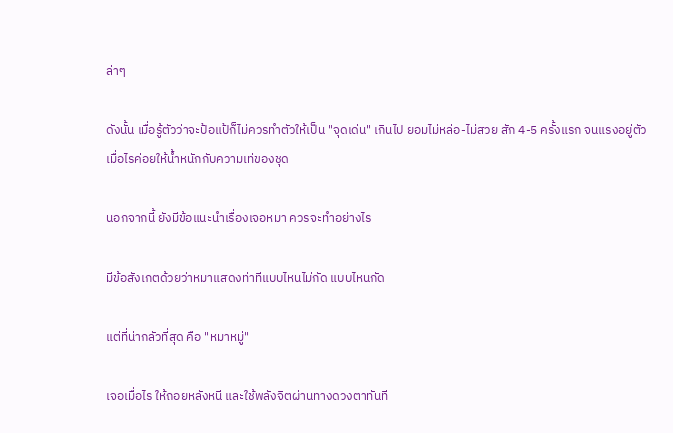ล่าๆ

ดังนั้น เมื่อรู้ตัวว่าจะป้อแป้ก็ไม่ควรทำตัวให้เป็น "จุดเด่น" เกินไป ยอมไม่หล่อ-ไม่สวย สัก 4-5 ครั้งแรก จนแรงอยู่ตัวเมื่อไรค่อยให้น้ำหนักกับความเท่ของชุด

นอกจากนี้ ยังมีข้อแนะนำเรื่องเจอหมา ควรจะทำอย่างไร

มีข้อสังเกตด้วยว่าหมาแสดงท่าทีแบบไหนไม่กัด แบบไหนกัด

แต่ที่น่ากลัวที่สุด คือ "หมาหมู่"

เจอเมื่อไร ให้ถอยหลังหนี และใช้พลังจิตผ่านทางดวงตาทันที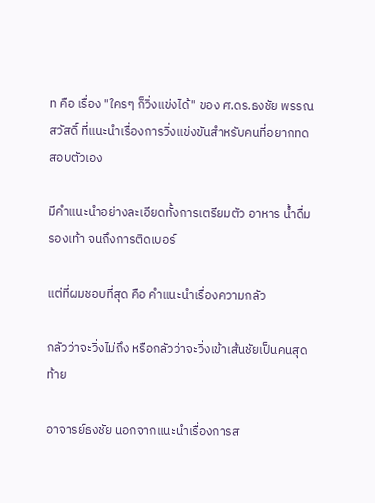ท คือ เรื่อง "ใครๆ ก็วิ่งแข่งได้" ของ ศ.ดร.ธงชัย พรรณสวัสดิ์ ที่แนะนำเรื่องการวิ่งแข่งขันสำหรับคนที่อยากทดสอบตัวเอง

มีคำแนะนำอย่างละเอียดทั้งการเตรียมตัว อาหาร น้ำดื่ม รองเท้า จนถึงการติดเบอร์

แต่ที่ผมชอบที่สุด คือ คำแนะนำเรื่องความกลัว

กลัวว่าจะวิ่งไม่ถึง หรือกลัวว่าจะวิ่งเข้าเส้นชัยเป็นคนสุดท้าย

อาจารย์ธงชัย นอกจากแนะนำเรื่องการส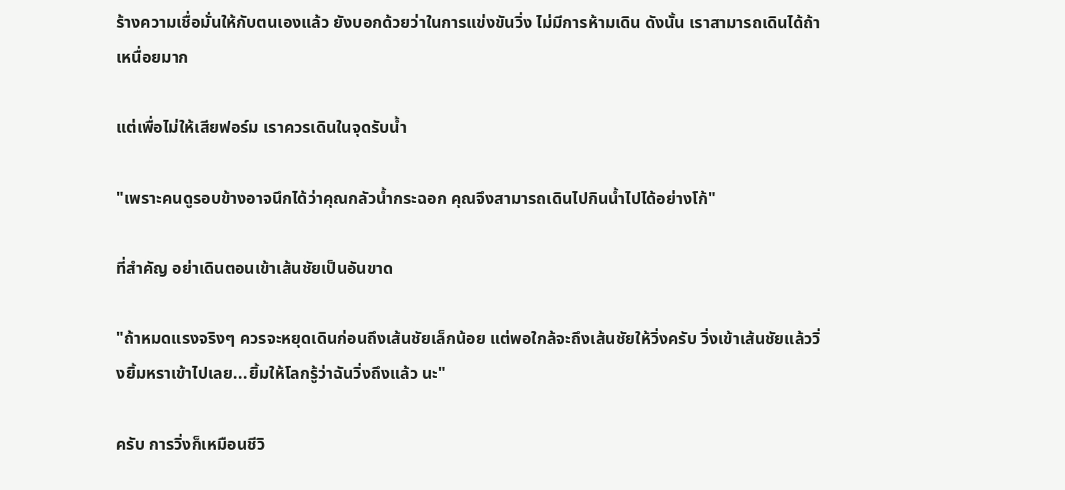ร้างความเชื่อมั่นให้กับตนเองแล้ว ยังบอกด้วยว่าในการแข่งขันวิ่ง ไม่มีการห้ามเดิน ดังนั้น เราสามารถเดินได้ถ้าเหนื่อยมาก

แต่เพื่อไม่ให้เสียฟอร์ม เราควรเดินในจุดรับน้ำ

"เพราะคนดูรอบข้างอาจนึกได้ว่าคุณกลัวน้ำกระฉอก คุณจึงสามารถเดินไปกินน้ำไปได้อย่างโก้"

ที่สำคัญ อย่าเดินตอนเข้าเส้นชัยเป็นอันขาด

"ถ้าหมดแรงจริงๆ ควรจะหยุดเดินก่อนถึงเส้นชัยเล็กน้อย แต่พอใกล้จะถึงเส้นชัยให้วิ่งครับ วิ่งเข้าเส้นชัยแล้ววิ่งยิ้มหราเข้าไปเลย...ยิ้มให้โลกรู้ว่าฉันวิ่งถึงแล้ว นะ"

ครับ การวิ่งก็เหมือนชีวิ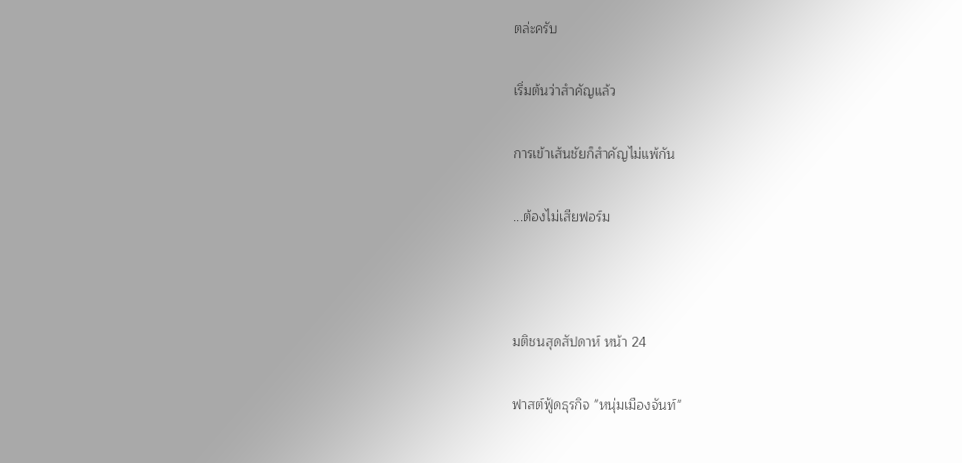ตล่ะครับ

เริ่มต้นว่าสำคัญแล้ว

การเข้าเส้นชัยก็สำคัญไม่แพ้กัน

...ต้องไม่เสียฟอร์ม



มติชนสุดสัปดาห์ หน้า 24

ฟาสต์ฟู้ดธุรกิจ "หนุ่มเมืองจันท์"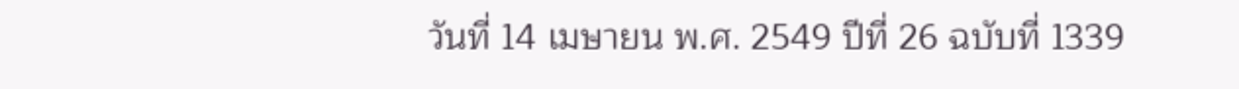วันที่ 14 เมษายน พ.ศ. 2549 ปีที่ 26 ฉบับที่ 1339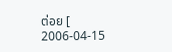ต่อย [ 2006-04-15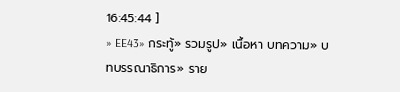16:45:44 ]
» EE43» กระทู้» รวมรูป» เนื้อหา บทความ» บทบรรณาธิการ» ราย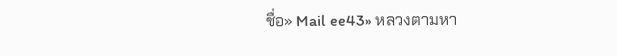ชื่อ» Mail ee43» หลวงตามหา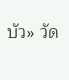บัว» วัด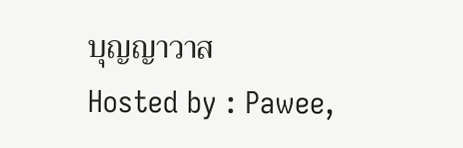บุญญาวาส
Hosted by : Pawee,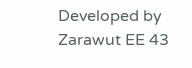Developed by Zarawut EE 43